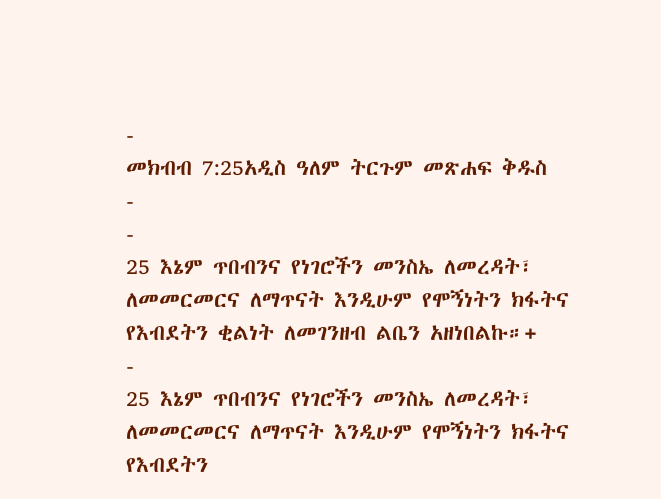-
መክብብ 7:25አዲስ ዓለም ትርጉም መጽሐፍ ቅዱስ
-
-
25 እኔም ጥበብንና የነገሮችን መንስኤ ለመረዳት፣ ለመመርመርና ለማጥናት እንዲሁም የሞኝነትን ክፋትና የእብደትን ቂልነት ለመገንዘብ ልቤን አዘነበልኩ።+
-
25 እኔም ጥበብንና የነገሮችን መንስኤ ለመረዳት፣ ለመመርመርና ለማጥናት እንዲሁም የሞኝነትን ክፋትና የእብደትን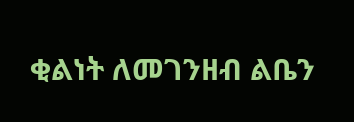ቂልነት ለመገንዘብ ልቤን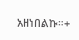አዘነበልኩ።+